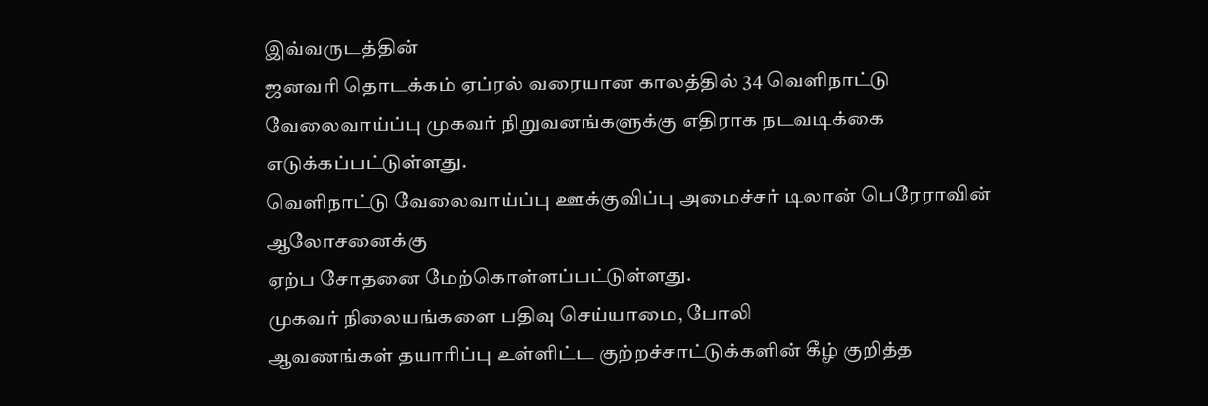இவ்வருடத்தின்
ஜனவரி தொடக்கம் ஏப்ரல் வரையான காலத்தில் 34 வெளிநாட்டு
வேலைவாய்ப்பு முகவர் நிறுவனங்களுக்கு எதிராக நடவடிக்கை எடுக்கப்பட்டுள்ளது.
வெளிநாட்டு வேலைவாய்ப்பு ஊக்குவிப்பு அமைச்சர் டிலான் பெரேராவின் ஆலோசனைக்கு
ஏற்ப சோதனை மேற்கொள்ளப்பட்டுள்ளது.
முகவர் நிலையங்களை பதிவு செய்யாமை, போலி
ஆவணங்கள் தயாரிப்பு உள்ளிட்ட குற்றச்சாட்டுக்களின் கீழ் குறித்த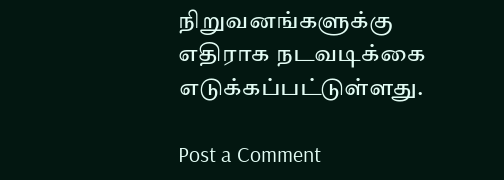நிறுவனங்களுக்கு
எதிராக நடவடிக்கை எடுக்கப்பட்டுள்ளது.

Post a Comment